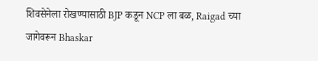शिवसेनेला रोखण्यासाठी BJP कडून NCP ला बळ, Raigad च्या जागेवरून Bhaskar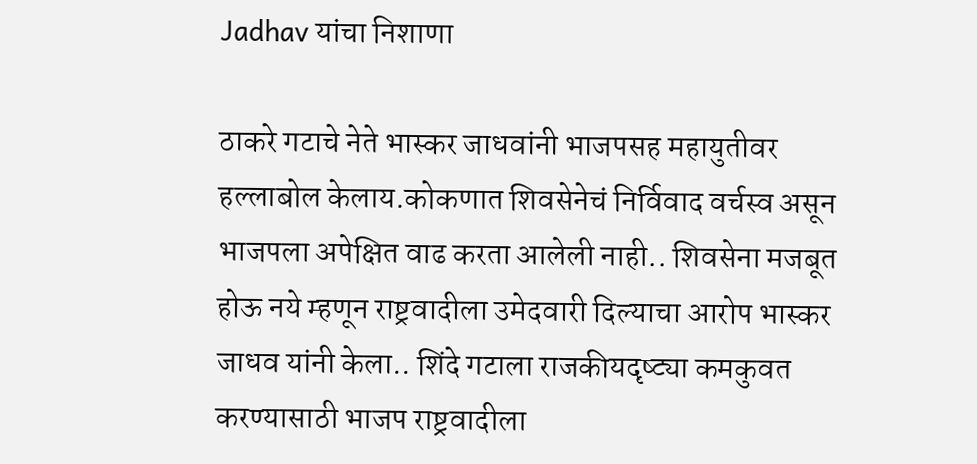Jadhav यांचा निशाणा

ठाकरे गटाचे नेते भास्कर जाधवांनी भाजपसह महायुतीवर हल्लाबोल केलाय.कोकणात शिवसेनेचं निर्विवाद वर्चस्व असून भाजपला अपेक्षित वाढ करता आलेली नाही.. शिवसेना मजबूत होऊ नये म्हणून राष्ट्रवादीला उमेदवारी दिल्याचा आरोप भास्कर जाधव यांनी केला.. शिंदे गटाला राजकीयदृष्ट्या कमकुवत करण्यासाठी भाजप राष्ट्रवादीला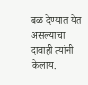बळ देण्यात येत असल्याचा दावाही त्यांनी केलाय.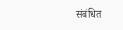संबंधित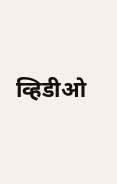व्हिडीओ